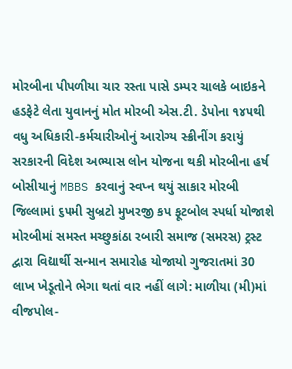મોરબીના પીપળીયા ચાર રસ્તા પાસે ડમ્પર ચાલકે બાઇકને હડફેટે લેતા યુવાનનું મોત મોરબી એસ.ટી. ડેપોના ૧૪૫થી વધુ અધિકારી-કર્મચારીઓનું આરોગ્ય સ્ક્રીનીંગ કરાયું સરકારની વિદેશ અભ્યાસ લોન યોજના થકી મોરબીના હર્ષ બોસીયાનું MBBS કરવાનું સ્વપ્ન થયું સાકાર મોરબી જિલ્લામાં ૬૫મી સુબ્રટો મુખરજી કપ ફૂટબોલ સ્પર્ધા યોજાશે મોરબીમાં સમસ્ત મચ્છુકાંઠા રબારી સમાજ (સમરસ) ટ્રસ્ટ દ્વારા વિદ્યાર્થી સન્માન સમારોહ યોજાયો ગુજરાતમાં 30 લાખ ખેડૂતોને ભેગા થતાં વાર નહીં લાગે: માળીયા (મી)માં વીજપોલ-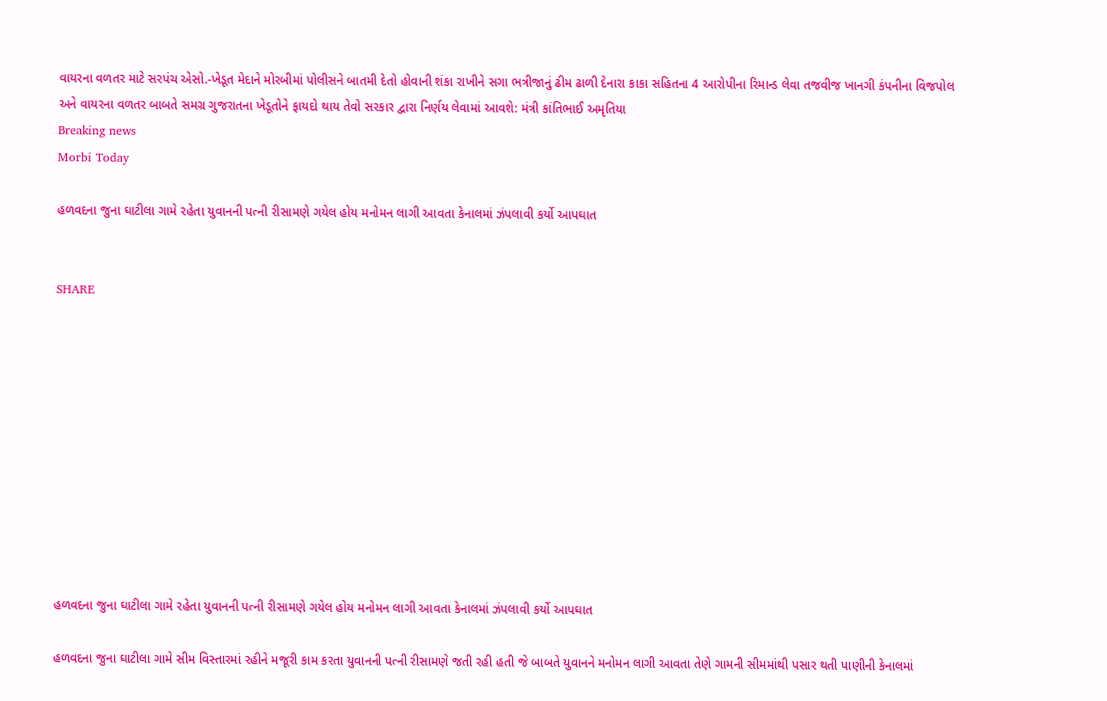વાયરના વળતર માટે સરપંચ એસો.-ખેડૂત મેદાને મોરબીમાં પોલીસને બાતમી દેતો હોવાની શંકા રાખીને સગા ભત્રીજાનું ઢીમ ઢાળી દેનારા કાકા સહિતના 4 આરોપીના રિમાન્ડ લેવા તજવીજ ખાનગી કંપનીના વિજપોલ અને વાયરના વળતર બાબતે સમગ્ર ગુજરાતના ખેડૂતોને ફાયદો થાય તેવો સરકાર દ્વારા નિર્ણય લેવામાં આવશે: મંત્રી કાંતિભાઈ અમૃતિયા
Breaking news
Morbi Today

હળવદના જુના ઘાટીલા ગામે રહેતા યુવાનની પત્ની રીસામણે ગયેલ હોય મનોમન લાગી આવતા કેનાલમાં ઝંપલાવી કર્યો આપઘાત


SHARE











હળવદના જુના ઘાટીલા ગામે રહેતા યુવાનની પત્ની રીસામણે ગયેલ હોય મનોમન લાગી આવતા કેનાલમાં ઝંપલાવી કર્યો આપઘાત

હળવદના જુના ઘાટીલા ગામે સીમ વિસ્તારમાં રહીને મજૂરી કામ કરતા યુવાનની પત્ની રીસામણે જતી રહી હતી જે બાબતે યુવાનને મનોમન લાગી આવતા તેણે ગામની સીમમાંથી પસાર થતી પાણીની કેનાલમાં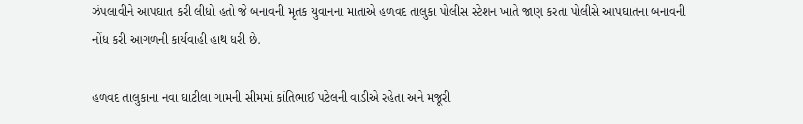ઝંપલાવીને આપઘાત કરી લીધો હતો જે બનાવની મૃતક યુવાનના માતાએ હળવદ તાલુકા પોલીસ સ્ટેશન ખાતે જાણ કરતા પોલીસે આપઘાતના બનાવની નોંધ કરી આગળની કાર્યવાહી હાથ ધરી છે.

હળવદ તાલુકાના નવા ઘાટીલા ગામની સીમમાં કાંતિભાઈ પટેલની વાડીએ રહેતા અને મજૂરી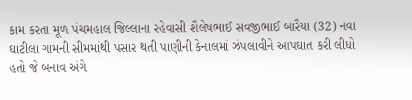કામ કરતા મૂળ પંચમહાલ જિલ્લાના રહેવાસી શૈલેષભાઈ સવજીભાઈ બારૈયા (32) નવા ઘાટીલા ગામની સીમમાંથી પસાર થતી પાણીની કેનાલમાં ઝંપલાવીને આપઘાત કરી લીધો હતો જે બનાવ અંગે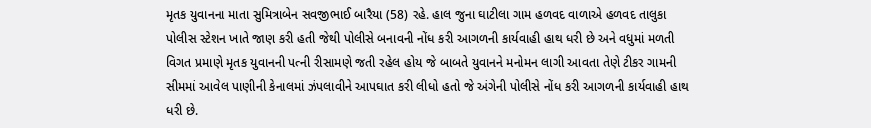મૃતક યુવાનના માતા સુમિત્રાબેન સવજીભાઈ બારૈયા (58) રહે. હાલ જુના ઘાટીલા ગામ હળવદ વાળાએ હળવદ તાલુકા પોલીસ સ્ટેશન ખાતે જાણ કરી હતી જેથી પોલીસે બનાવની નોંધ કરી આગળની કાર્યવાહી હાથ ધરી છે અને વધુમાં મળતી વિગત પ્રમાણે મૃતક યુવાનની પત્ની રીસામણે જતી રહેલ હોય જે બાબતે યુવાનને મનોમન લાગી આવતા તેણે ટીકર ગામની સીમમાં આવેલ પાણીની કેનાલમાં ઝંપલાવીને આપઘાત કરી લીધો હતો જે અંગેની પોલીસે નોંધ કરી આગળની કાર્યવાહી હાથ ધરી છે.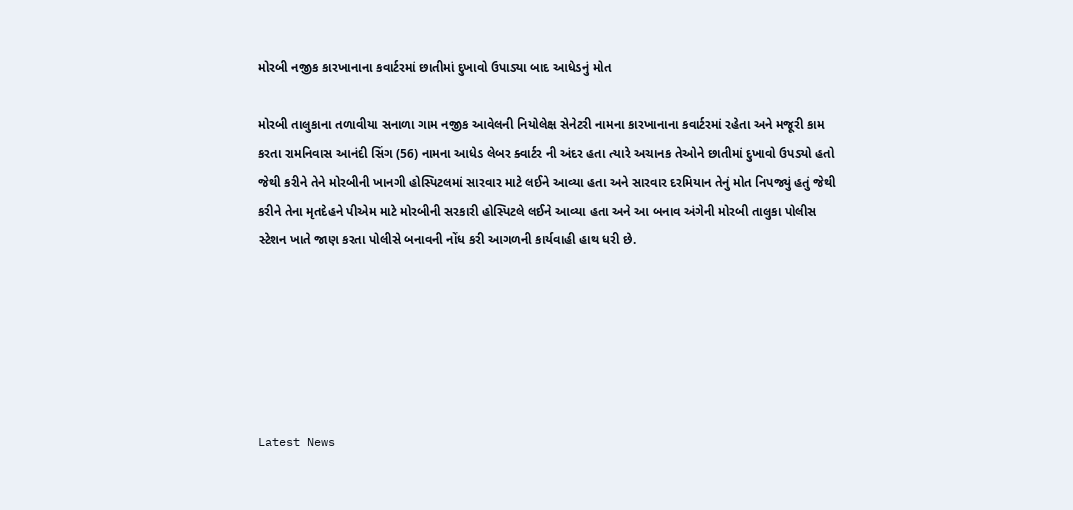મોરબી નજીક કારખાનાના કવાર્ટરમાં છાતીમાં દુખાવો ઉપાડ્યા બાદ આધેડનું મોત

મોરબી તાલુકાના તળાવીયા સનાળા ગામ નજીક આવેલની નિયોલેક્ષ સેનેટરી નામના કારખાનાના કવાર્ટરમાં રહેતા અને મજૂરી કામ કરતા રામનિવાસ આનંદી સિંગ (56) નામના આધેડ લેબર ક્વાર્ટર ની અંદર હતા ત્યારે અચાનક તેઓને છાતીમાં દુખાવો ઉપડ્યો હતો જેથી કરીને તેને મોરબીની ખાનગી હોસ્પિટલમાં સારવાર માટે લઈને આવ્યા હતા અને સારવાર દરમિયાન તેનું મોત નિપજ્યું હતું જેથી કરીને તેના મૃતદેહને પીએમ માટે મોરબીની સરકારી હોસ્પિટલે લઈને આવ્યા હતા અને આ બનાવ અંગેની મોરબી તાલુકા પોલીસ સ્ટેશન ખાતે જાણ કરતા પોલીસે બનાવની નોંધ કરી આગળની કાર્યવાહી હાથ ધરી છે.






Latest News